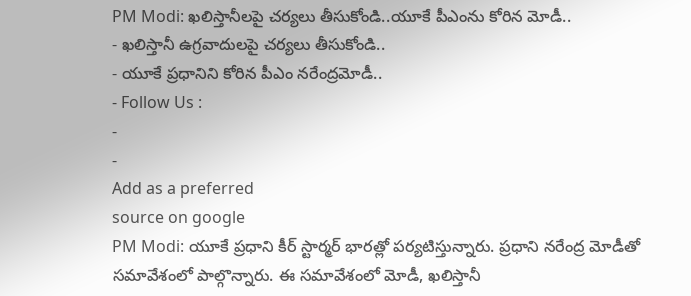PM Modi: ఖలిస్తానీలపై చర్యలు తీసుకోండి..యూకే పీఎంను కోరిన మోడీ..
- ఖలిస్తానీ ఉగ్రవాదులపై చర్యలు తీసుకోండి..
- యూకే ప్రధానిని కోరిన పీఎం నరేంద్రమోడీ..
- Follow Us :
-
-
Add as a preferred
source on google
PM Modi: యూకే ప్రధాని కీర్ స్టార్మర్ భారత్లో పర్యటిస్తున్నారు. ప్రధాని నరేంద్ర మోడీతో సమావేశంలో పాల్గొన్నారు. ఈ సమావేశంలో మోడీ, ఖలిస్తానీ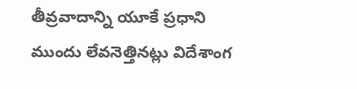తీవ్రవాదాన్ని యూకే ప్రధాని ముందు లేవనెత్తినట్లు విదేశాంగ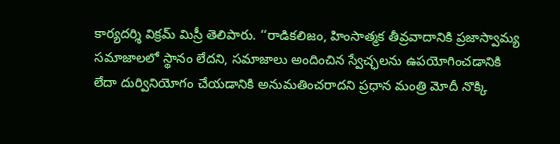కార్యదర్శి విక్రమ్ మిస్రీ తెలిపారు. ‘‘రాడికలిజం, హింసాత్మక తీవ్రవాదానికి ప్రజాస్వామ్య సమాజాలలో స్థానం లేదని, సమాజాలు అందించిన స్వేచ్ఛలను ఉపయోగించడానికి లేదా దుర్వినియోగం చేయడానికి అనుమతించరాదని ప్రధాన మంత్రి మోదీ నొక్కి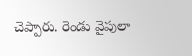చెప్పారు. రెండు వైపులా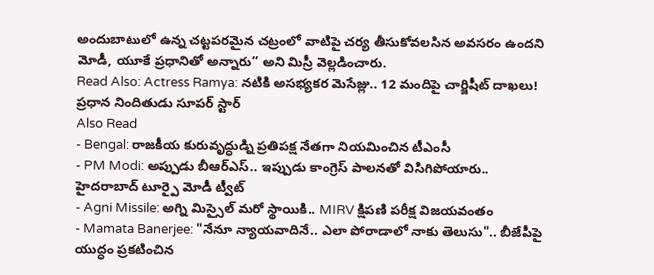అందుబాటులో ఉన్న చట్టపరమైన చట్రంలో వాటిపై చర్య తీసుకోవలసిన అవసరం ఉందని మోడీ, యూకే ప్రధానితో అన్నారు’’ అని మిస్రీ వెల్లడించారు.
Read Also: Actress Ramya: నటికి అసభ్యకర మెసేజ్లు.. 12 మందిపై చార్జిషీట్ దాఖలు! ప్రధాన నిందితుడు సూపర్ స్టార్
Also Read
- Bengal: రాజకీయ కురువృద్ధుడ్ని ప్రతిపక్ష నేతగా నియమించిన టీఎంసీ
- PM Modi: అప్పుడు బీఆర్ఎస్.. ఇప్పుడు కాంగ్రెస్ పాలనతో విసిగిపోయారు.. హైదరాబాద్ టూర్పై మోడీ ట్వీట్
- Agni Missile: అగ్ని మిస్సైల్ మరో స్థాయికి.. MIRV క్షిపణి పరీక్ష విజయవంతం
- Mamata Banerjee: "నేనూ న్యాయవాదినే.. ఎలా పోరాడాలో నాకు తెలుసు".. బీజేపీపై యుద్ధం ప్రకటించిన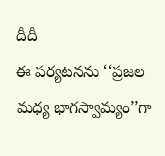దీదీ
ఈ పర్యటనను ‘‘ప్రజల మధ్య భాగస్వామ్యం’’గా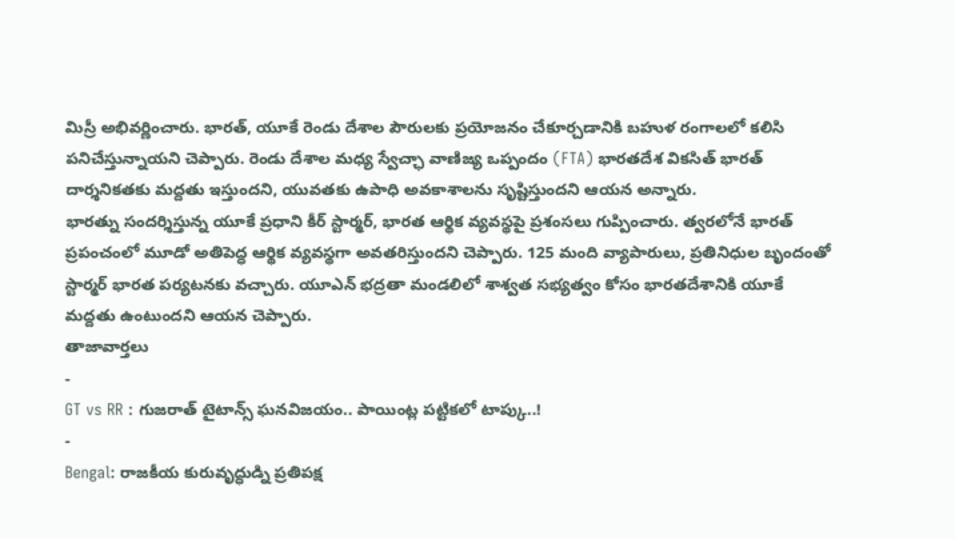మిస్రీ అభివర్ణించారు. భారత్, యూకే రెండు దేశాల పౌరులకు ప్రయోజనం చేకూర్చడానికి బహుళ రంగాలలో కలిసి పనిచేస్తున్నాయని చెప్పారు. రెండు దేశాల మధ్య స్వేచ్ఛా వాణిజ్య ఒప్పందం (FTA) భారతదేశ వికసిత్ భారత్ దార్శనికతకు మద్దతు ఇస్తుందని, యువతకు ఉపాధి అవకాశాలను సృష్టిస్తుందని ఆయన అన్నారు.
భారత్ను సందర్శిస్తున్న యూకే ప్రధాని కీర్ స్టార్మర్, భారత ఆర్థిక వ్యవస్థపై ప్రశంసలు గుప్పించారు. త్వరలోనే భారత్ ప్రపంచంలో మూడో అతిపెద్ధ ఆర్థిక వ్యవస్థగా అవతరిస్తుందని చెప్పారు. 125 మంది వ్యాపారులు, ప్రతినిధుల బృందంతో స్టార్మర్ భారత పర్యటనకు వచ్చారు. యూఎన్ భద్రతా మండలిలో శాశ్వత సభ్యత్వం కోసం భారతదేశానికి యూకే మద్దతు ఉంటుందని ఆయన చెప్పారు.
తాజావార్తలు
-
GT vs RR : గుజరాత్ టైటాన్స్ ఘనవిజయం.. పాయింట్ల పట్టికలో టాప్కు..!
-
Bengal: రాజకీయ కురువృద్ధుడ్ని ప్రతిపక్ష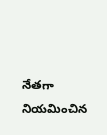నేతగా నియమించిన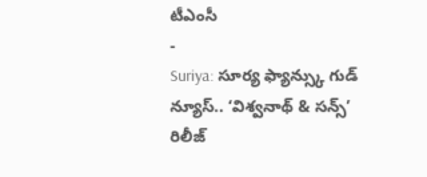టీఎంసీ
-
Suriya: సూర్య ఫ్యాన్స్కు గుడ్ న్యూస్.. ‘విశ్వనాథ్ & సన్స్’ రిలీజ్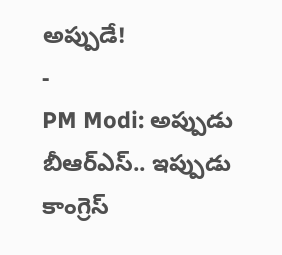అప్పుడే!
-
PM Modi: అప్పుడు బీఆర్ఎస్.. ఇప్పుడు కాంగ్రెస్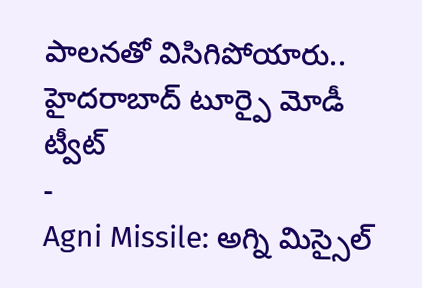పాలనతో విసిగిపోయారు.. హైదరాబాద్ టూర్పై మోడీ ట్వీట్
-
Agni Missile: అగ్ని మిస్సైల్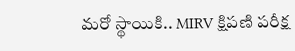మరో స్థాయికి.. MIRV క్షిపణి పరీక్ష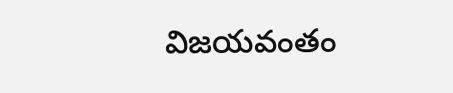విజయవంతం